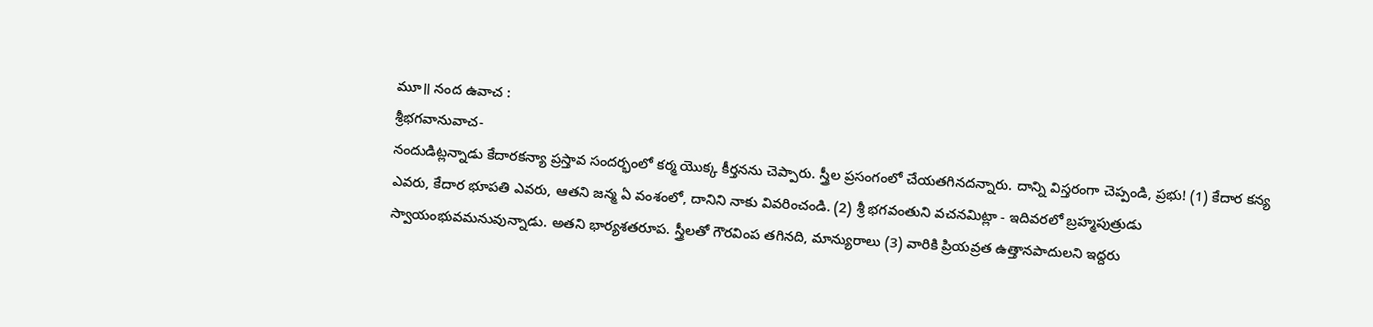మూ॥ నంద ఉవాచ :
శ్రీభగవానువాచ-
నందుడిట్లన్నాడు కేదారకన్యా ప్రస్తావ సందర్భంలో కర్మ యొక్క కీర్తనను చెప్పారు. స్త్రీల ప్రసంగంలో చేయతగినదన్నారు. దాన్ని విస్తరంగా చెప్పండి, ప్రభు! (1) కేదార కన్య ఎవరు, కేదార భూపతి ఎవరు, ఆతని జన్మ ఏ వంశంలో, దానిని నాకు వివరించండి. (2) శ్రీ భగవంతుని వచనమిట్లా - ఇదివరలో బ్రహ్మపుత్రుడు స్వాయంభువమనువున్నాడు. అతని భార్యశతరూప. స్త్రీలతో గౌరవింప తగినది, మాన్యురాలు (3) వారికి ప్రియవ్రత ఉత్తానపాదులని ఇద్దరు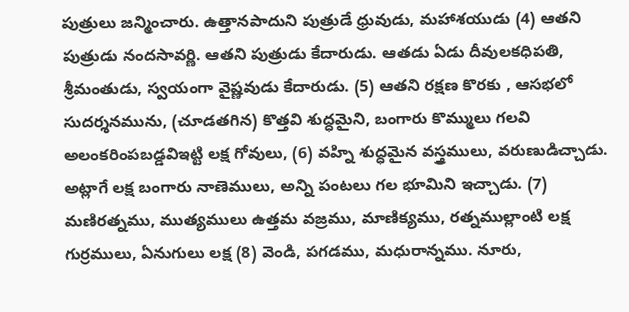పుత్రులు జన్మించారు. ఉత్తానపాదుని పుత్రుడే ధ్రువుడు, మహాశయుడు (4) ఆతని పుత్రుడు నందసావర్ణి. ఆతని పుత్రుడు కేదారుడు. ఆతడు ఏడు దీవులకధిపతి, శ్రీమంతుడు, స్వయంగా వైష్ణవుడు కేదారుడు. (5) ఆతని రక్షణ కొరకు , ఆసభలో సుదర్శనమును, (చూడతగిన) కొత్తవి శుద్ధమైని, బంగారు కొమ్ములు గలవి అలంకరింపబడ్డవిఇట్టి లక్ష గోవులు, (6) వహ్ని శుద్ధమైన వస్త్రములు, వరుణుడిచ్చాడు. అట్లాగే లక్ష బంగారు నాణెములు, అన్ని పంటలు గల భూమిని ఇచ్చాడు. (7) మణిరత్నము, ముత్యములు ఉత్తమ వజ్రము, మాణిక్యము, రత్నముల్లాంటి లక్ష గుర్రములు, ఏనుగులు లక్ష (8) వెండి, పగడము, మధురాన్నము. నూరు,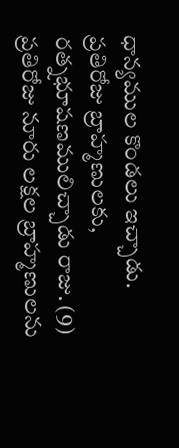ధాన్యముల కొండలు ఇచ్చాడు. ప్రతిరోజు బ్రాహ్మణులకు, రత్నభూషణములిచ్చాడు రాజు. (9) ప్రతిరోజు నూరు లక్షల బ్రాహ్మణులను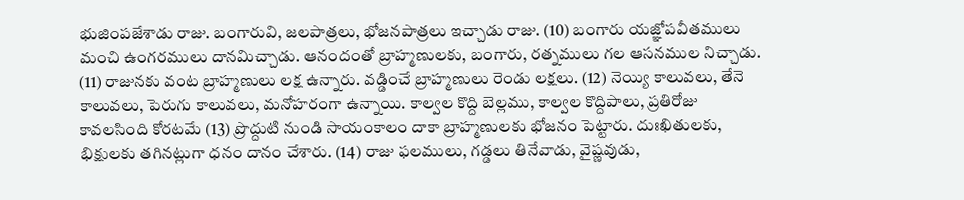భుజింపజేశాడు రాజు. బంగారువి, జలపాత్రలు, భోజనపాత్రలు ఇచ్చాడు రాజు. (10) బంగారు యజ్ఞోపవీతములు మంచి ఉంగరములు దానమిచ్చాడు. ఆనందంతో బ్రాహ్మణులకు, బంగారు, రత్నములు గల ఆసనముల నిచ్చాడు. (11) రాజునకు వంట బ్రాహ్మణులు లక్ష ఉన్నారు. వడ్డించే బ్రాహ్మణులు రెండు లక్షలు. (12) నెయ్యి కాలువలు, తేనె కాలువలు, పెరుగు కాలువలు, మనోహరంగా ఉన్నాయి. కాల్వల కొద్ది బెల్లము, కాల్వల కొద్దిపాలు, ప్రతిరోజు కావలసింది కోరటమే (13) ప్రొద్దుటి నుండి సాయంకాలం దాకా బ్రాహ్మణులకు భోజనం పెట్టారు. దుఃఖితులకు, భిక్షులకు తగినట్లుగా ధనం దానం చేశారు. (14) రాజు ఫలములు, గడ్డలు తినేవాడు, వైష్ణవుడు,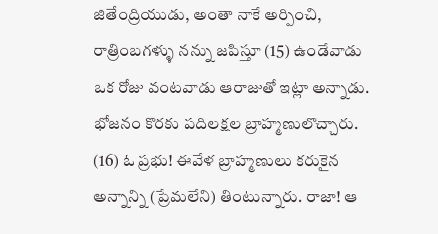జితేంద్రియుడు, అంతా నాకే అర్పించి, రాత్రింబగళ్ళు నన్ను జపిస్తూ (15) ఉండేవాడు ఒక రోజు వంటవాడు ఆరాజుతో ఇట్లా అన్నాడు. భోజనం కొరకు పదిలక్షల బ్రాహ్మణులొచ్చారు. (16) ఓ ప్రభు! ఈవేళ బ్రాహ్మణులు కరుకైన అన్నాన్ని (ప్రేమలేని) తింటున్నారు. రాజా! ఆ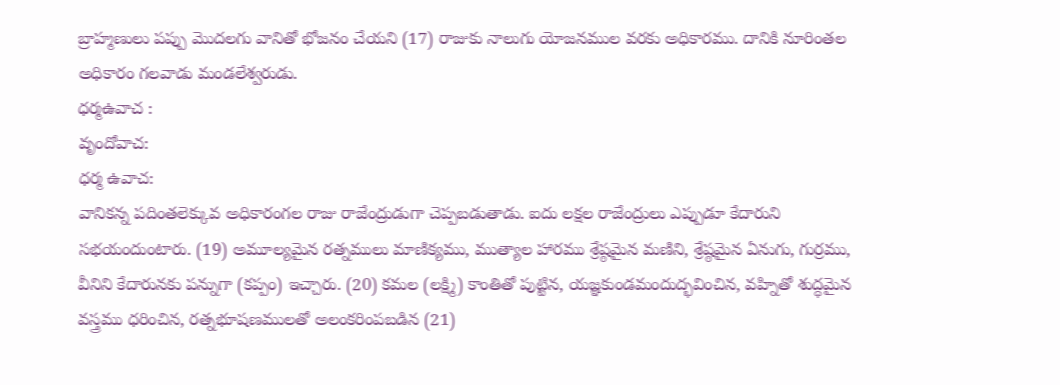బ్రాహ్మణులు పప్పు మొదలగు వానితో భోజనం చేయని (17) రాజుకు నాలుగు యోజనముల వరకు అధికారము. దానికి నూరింతల అధికారం గలవాడు మండలేశ్వరుడు.
ధర్మఉవాచ :
వృందోవాచ:
ధర్మ ఉవాచ:
వానికన్న పదింతలెక్కువ అధికారంగల రాజు రాజేంద్రుడుగా చెప్పబడుతాడు. ఐదు లక్షల రాజేంద్రులు ఎప్పుడూ కేదారుని సభయందుంటారు. (19) అమూల్యమైన రత్నములు మాణిక్యము, ముత్యాల హారము శ్రేష్ఠమైన మణిని, శ్రేష్ఠమైన ఏనుగు, గుర్రము, వీనిని కేదారునకు పన్నుగా (కప్పం) ఇచ్చారు. (20) కమల (లక్ష్మి) కాంతితో పుట్టిన, యజ్ఞకుండమందుద్భవించిన, వహ్నితో శుద్ధమైన వస్త్రము ధరించిన, రత్నభూషణములతో అలంకరింపబడిన (21)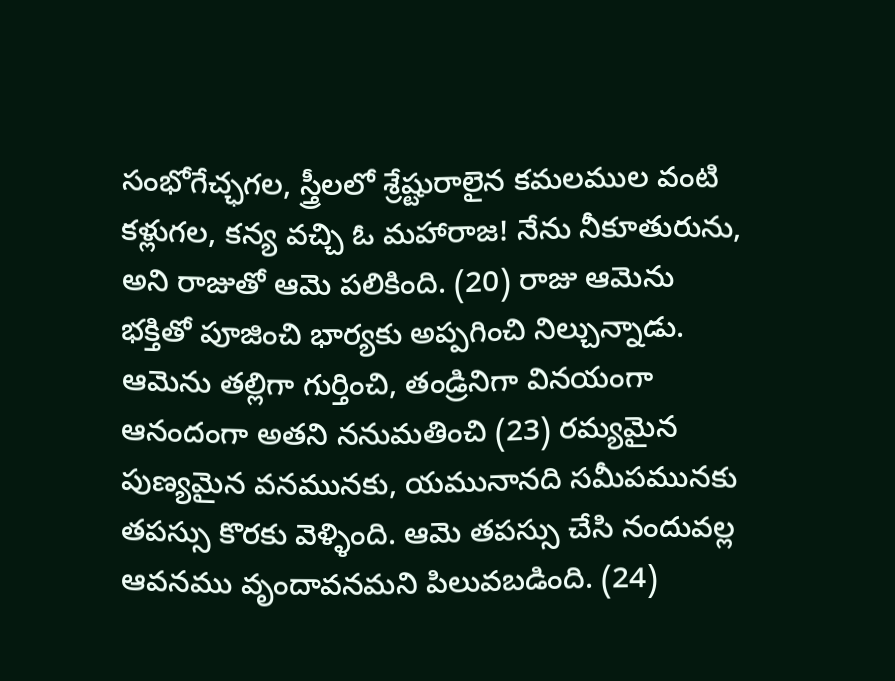సంభోగేచ్ఛగల, స్త్రీలలో శ్రేష్టురాలైన కమలముల వంటి కళ్లుగల, కన్య వచ్చి ఓ మహారాజ! నేను నీకూతురును, అని రాజుతో ఆమె పలికింది. (20) రాజు ఆమెను భక్తితో పూజించి భార్యకు అప్పగించి నిల్చున్నాడు. ఆమెను తల్లిగా గుర్తించి, తండ్రినిగా వినయంగా ఆనందంగా అతని ననుమతించి (23) రమ్యమైన పుణ్యమైన వనమునకు, యమునానది సమీపమునకు తపస్సు కొరకు వెళ్ళింది. ఆమె తపస్సు చేసి నందువల్ల ఆవనము వృందావనమని పిలువబడింది. (24)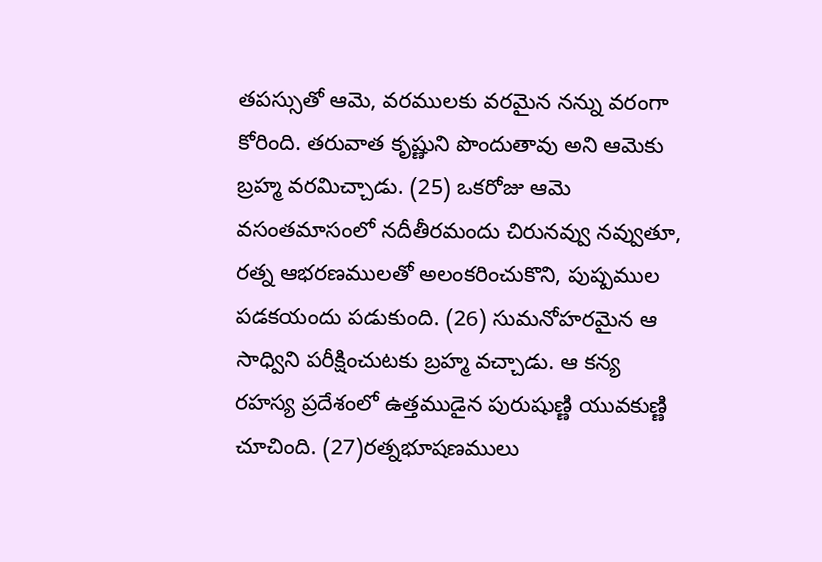తపస్సుతో ఆమె, వరములకు వరమైన నన్ను వరంగా కోరింది. తరువాత కృష్ణుని పొందుతావు అని ఆమెకు బ్రహ్మ వరమిచ్చాడు. (25) ఒకరోజు ఆమె వసంతమాసంలో నదీతీరమందు చిరునవ్వు నవ్వుతూ, రత్న ఆభరణములతో అలంకరించుకొని, పుష్పముల పడకయందు పడుకుంది. (26) సుమనోహరమైన ఆ సాధ్విని పరీక్షించుటకు బ్రహ్మ వచ్చాడు. ఆ కన్య రహస్య ప్రదేశంలో ఉత్తముడైన పురుషుణ్ణి యువకుణ్ణి చూచింది. (27)రత్నభూషణములు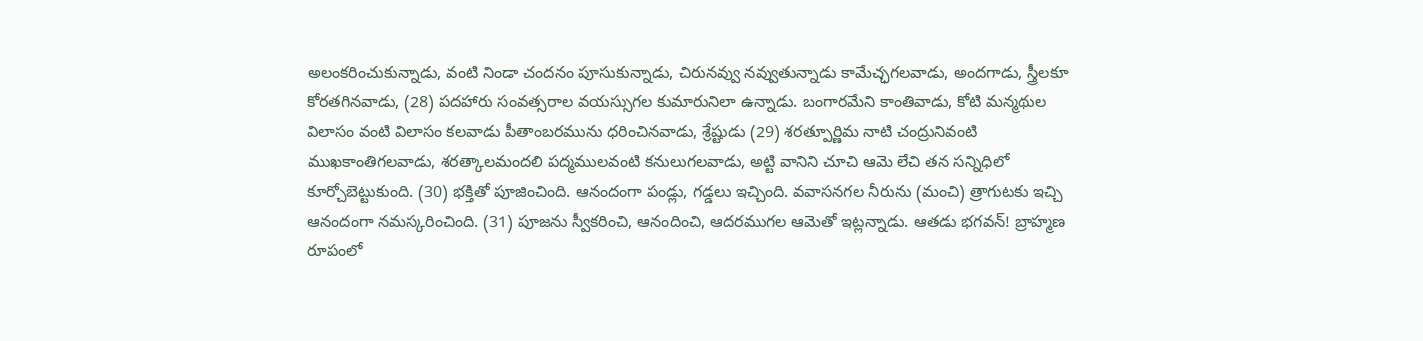అలంకరించుకున్నాడు, వంటి నిండా చందనం పూసుకున్నాడు, చిరునవ్వు నవ్వుతున్నాడు కామేచ్ఛగలవాడు, అందగాడు, స్త్రీలకూ కోరతగినవాడు, (28) పదహారు సంవత్సరాల వయస్సుగల కుమారునిలా ఉన్నాడు. బంగారమేని కాంతివాడు, కోటి మన్మథుల విలాసం వంటి విలాసం కలవాడు పీతాంబరమును ధరించినవాడు, శ్రేష్టుడు (29) శరత్పూర్ణిమ నాటి చంద్రునివంటి ముఖకాంతిగలవాడు, శరత్కాలమందలి పద్మములవంటి కనులుగలవాడు, అట్టి వానిని చూచి ఆమె లేచి తన సన్నిధిలో కూర్చోబెట్టుకుంది. (30) భక్తితో పూజించింది. ఆనందంగా పండ్లు, గడ్డలు ఇచ్చింది. వవాసనగల నీరును (మంచి) త్రాగుటకు ఇచ్చి ఆనందంగా నమస్కరించింది. (31) పూజను స్వీకరించి, ఆనందించి, ఆదరముగల ఆమెతో ఇట్లన్నాడు. ఆతడు భగవన్! బ్రాహ్మణ రూపంలో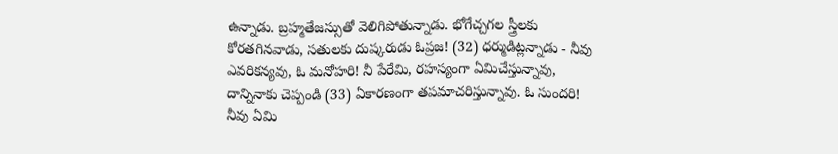ఉన్నాడు. బ్రహ్మతేజస్సుతో వెలిగిపోతున్నాడు. భోగేచ్చగల స్త్రీలకు కోరతగినవాడు, సతులకు దుష్కరుడు ఓప్రజ! (32) ధర్ముడిట్లన్నాడు - నీవు ఎవరికన్యవు, ఓ మనోహరి! నీ పేరేమి, రహస్యంగా ఏమిచేస్తున్నావు, దాన్నినాకు చెప్పండి (33) ఏకారణంగా తపమాచరిస్తున్నావు. ఓ సుందరి! నీవు ఏమి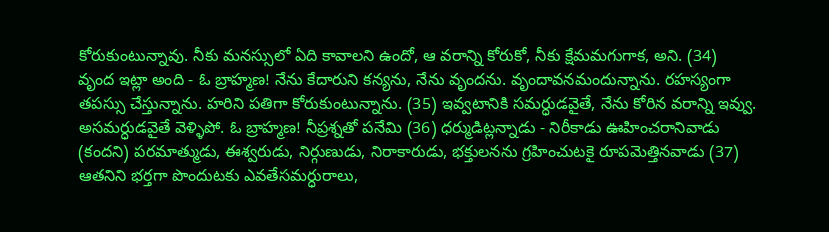కోరుకుంటున్నావు. నీకు మనస్సులో ఏది కావాలని ఉందో, ఆ వరాన్ని కోరుకో, నీకు క్షేమమగుగాక, అని. (34) వృంద ఇట్లా అంది - ఓ బ్రాహ్మణ! నేను కేదారుని కన్యను, నేను వృందను. వృందావనమందున్నాను. రహస్యంగా తపస్సు చేస్తున్నాను. హరిని పతిగా కోరుకుంటున్నాను. (35) ఇవ్వటానికి సమర్ధుడవైతే, నేను కోరిన వరాన్ని ఇవ్వు. అసమర్ధుడవైతే వెళ్ళిపో. ఓ బ్రాహ్మణ! నీప్రశ్నతో పనేమి (36) ధర్ముడిట్లన్నాడు - నిరీకాడు ఊహించరానివాడు (కందని) పరమాత్ముడు, ఈశ్వరుడు, నిర్గుణుడు, నిరాకారుడు, భక్తులనను గ్రహించుటకై రూపమెత్తినవాడు (37) ఆతనిని భర్తగా పొందుటకు ఎవతేసమర్ధురాలు,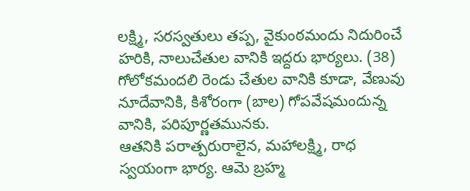లక్ష్మి, సరస్వతులు తప్ప, వైకుంఠమందు నిదురించే హరికి, నాలుచేతుల వానికి ఇద్దరు భార్యలు. (38) గోలోకమందలి రెండు చేతుల వానికి కూడా, వేణువు నూదేవానికి, కిశోరంగా (బాల) గోపవేషమందున్న వానికి, పరిపూర్ణతమునకు.
ఆతనికి పరాత్పరురాలైన, మహాలక్ష్మి, రాధ స్వయంగా భార్య. ఆమె బ్రహ్మ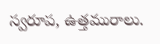స్వరూప, ఉత్తమురాలు.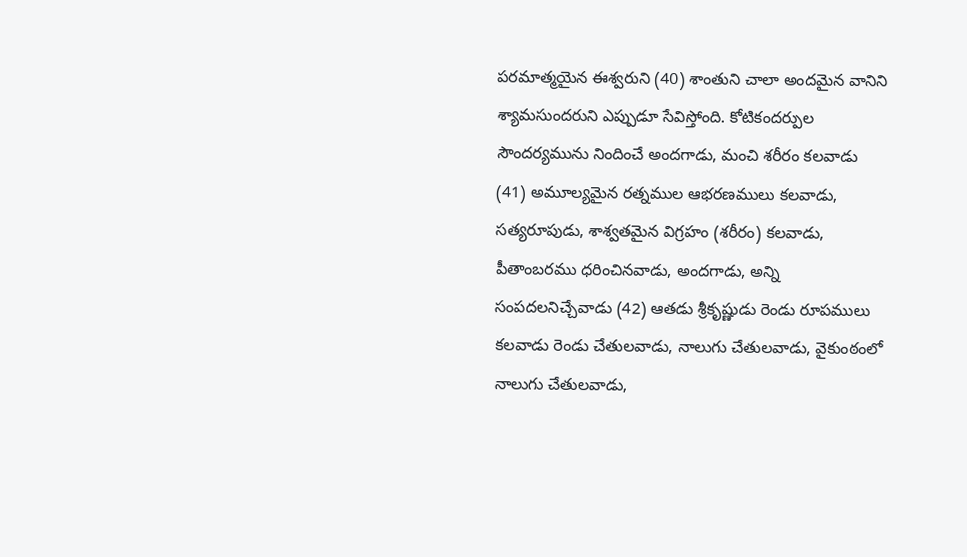పరమాత్మయైన ఈశ్వరుని (40) శాంతుని చాలా అందమైన వానిని శ్యామసుందరుని ఎప్పుడూ సేవిస్తోంది. కోటికందర్పుల సౌందర్యమును నిందించే అందగాడు, మంచి శరీరం కలవాడు (41) అమూల్యమైన రత్నముల ఆభరణములు కలవాడు, సత్యరూపుడు, శాశ్వతమైన విగ్రహం (శరీరం) కలవాడు, పీతాంబరము ధరించినవాడు, అందగాడు, అన్ని సంపదలనిచ్చేవాడు (42) ఆతడు శ్రీకృష్ణుడు రెండు రూపములు కలవాడు రెండు చేతులవాడు, నాలుగు చేతులవాడు, వైకుంఠంలో నాలుగు చేతులవాడు,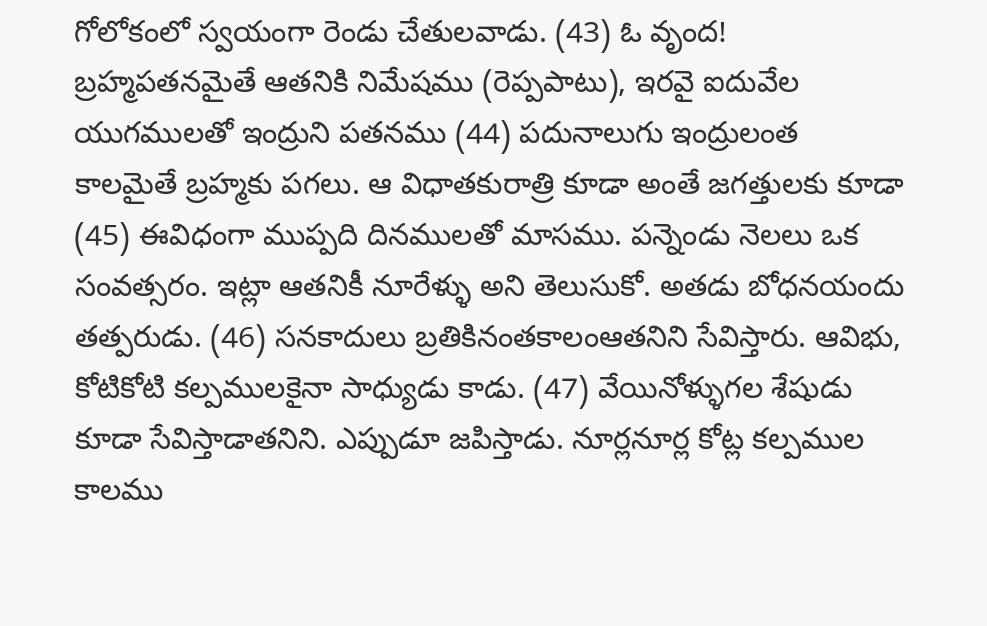గోలోకంలో స్వయంగా రెండు చేతులవాడు. (43) ఓ వృంద! బ్రహ్మపతనమైతే ఆతనికి నిమేషము (రెప్పపాటు), ఇరవై ఐదువేల యుగములతో ఇంద్రుని పతనము (44) పదునాలుగు ఇంద్రులంత కాలమైతే బ్రహ్మకు పగలు. ఆ విధాతకురాత్రి కూడా అంతే జగత్తులకు కూడా (45) ఈవిధంగా ముప్పది దినములతో మాసము. పన్నెండు నెలలు ఒక సంవత్సరం. ఇట్లా ఆతనికీ నూరేళ్ళు అని తెలుసుకో. అతడు బోధనయందు తత్పరుడు. (46) సనకాదులు బ్రతికినంతకాలంఆతనిని సేవిస్తారు. ఆవిభు, కోటికోటి కల్పములకైనా సాధ్యుడు కాడు. (47) వేయినోళ్ళుగల శేషుడు కూడా సేవిస్తాడాతనిని. ఎప్పుడూ జపిస్తాడు. నూర్లనూర్ల కోట్ల కల్పముల కాలము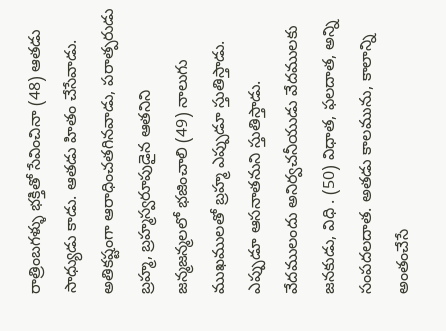రాత్రింబగళ్ళు భక్తితో సేవించినా (48) ఆతడు సాధ్యుడు కాడు. ఆతడు హితం చేసేవాడు. అతికష్టంగా ఆరాధించతగినవాడు, పరాత్పరుడు బ్రహ్మ, బ్రహ్మస్వరూపుడైన ఆతనిని జన్మజన్మలలో భజించాలి (49) నాలుగు ముఖములతో బ్రహ్మ ఎప్పుడూ స్తుతిస్తాడు. ఎప్పుడూ ఆసనాతనుని స్తుతిస్తాడు. వేదములందు అనిర్వచనీయుడు వేదములకు జనకుడు, విధి . (50) విధాత, ఫలదాత, అన్ని సంపదలదాత. అతడు కాలమును, కాలాన్ని అంతంచేసే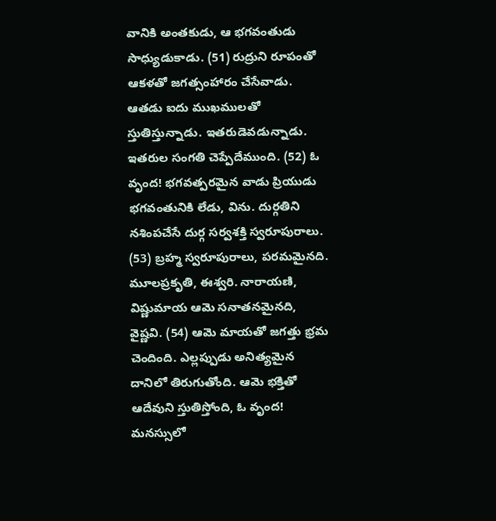వానికి అంతకుడు, ఆ భగవంతుడు సాధ్యుడుకాడు. (51) రుద్రుని రూపంతో ఆకళతో జగత్సంహారం చేసేవాడు. ఆతడు ఐదు ముఖములతో స్తుతిస్తున్నాడు. ఇతరుడెవడున్నాడు. ఇతరుల సంగతి చెప్పేదేముంది. (52) ఓ వృంద! భగవత్పరమైన వాడు ప్రియుడు భగవంతునికి లేడు, విను. దుర్గతిని నశింపచేసే దుర్గ సర్వశక్తి స్వరూపురాలు. (53) బ్రహ్మ స్వరూపురాలు, పరమమైనది. మూలప్రకృతి, ఈశ్వరి. నారాయణి, విష్ణుమాయ ఆమె సనాతనమైనది, వైష్ణవి. (54) ఆమె మాయతో జగత్తు భ్రమ చెందింది. ఎల్లప్పుడు అనిత్యమైన దానిలో తిరుగుతోంది. ఆమె భక్తితో ఆదేవుని స్తుతిస్తోంది, ఓ వృంద! మనస్సులో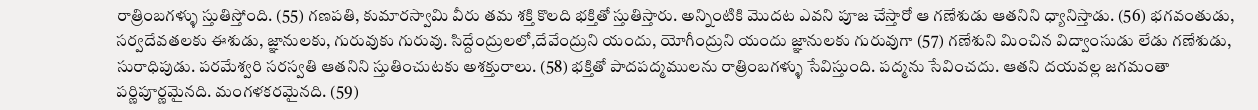రాత్రింబగళ్ళు స్తుతిస్తోంది. (55) గణపతి, కుమారస్వామి వీరు తమ శక్తి కొలది భక్తితో స్తుతిస్తారు. అన్నింటికి మొదట ఎవని పూజ చేస్తారో ఆ గణేశుడు ఆతనిని ధ్యానిస్తాడు. (56) భగవంతుడు, సర్వదేవతలకు ఈశుడు, జ్ఞానులకు, గురువుకు గురువు. సిద్దేంద్రులలో,దేవేంద్రుని యందు, యోగీంద్రుని యందు జ్ఞానులకు గురువుగా (57) గణేశుని మించిన విద్వాంసుడు లేడు గణేశుడు, సురాధిపుడు. పరమేశ్వరి సరస్వతి ఆతనిని స్తుతించుటకు అశక్తురాలు. (58) భక్తితో పాదపద్మములను రాత్రింబగళ్ళు సేవిస్తుంది. పద్మను సేవించదు. ఆతని దయవల్ల జగమంతా పర్ణిపూర్ణమైనది. మంగళకరమైనది. (59)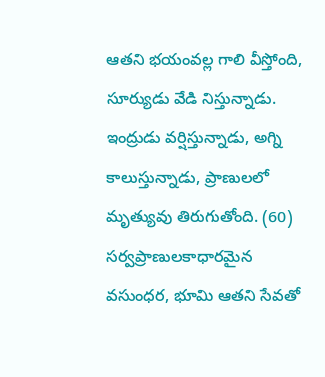ఆతని భయంవల్ల గాలి వీస్తోంది, సూర్యుడు వేడి నిస్తున్నాడు. ఇంద్రుడు వర్షిస్తున్నాడు, అగ్ని కాలుస్తున్నాడు, ప్రాణులలో మృత్యువు తిరుగుతోంది. (60) సర్వప్రాణులకాధారమైన వసుంధర, భూమి ఆతని సేవతో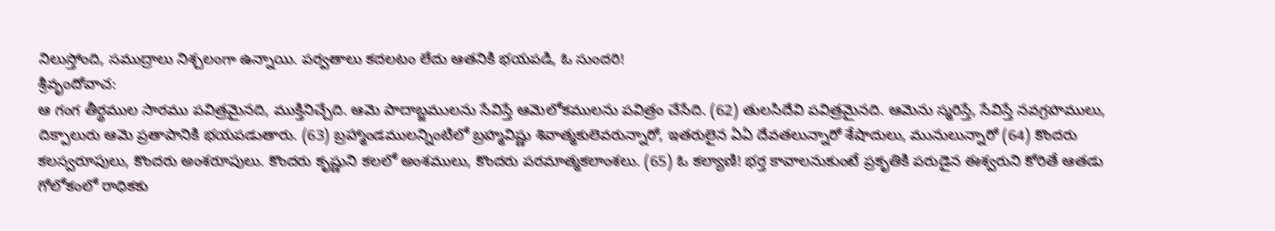నిలుస్తోంది, సముద్రాలు నిశ్చలంగా ఉన్నాయి. పర్వతాలు కదలటం లేదు ఆతనికి భయపడి, ఓ సుందరి!
శ్రీవృందోవాచ:
ఆ గంగ తీర్థముల సారము పవిత్రమైనది, ముక్తినిచ్చేది. ఆమె పాదాబ్జములను సేవిస్తే ఆమెలోకములను పవిత్రం చేసేది. (62) తులసిదేవి పవిత్రమైనది. ఆమెను స్మరిస్తే, సేవిస్తే నవగ్రహములు, దిక్పాలురు ఆమె ప్రతాపానికి భయపడుతారు. (63) బ్రహ్మాండములన్నింటిలో బ్రహ్మవిష్ణు శివాత్మకులెవరున్నారో, ఇతరులైన ఏఏ దేవతలున్నారో శేషాదులు, మునులున్నారో (64) కొందరు కలస్వరూపులు, కొందరు అంశరూపులు. కొందరు కృష్ణుని కలలో అంశములు, కొందరు పరమాత్మకలాంశలు. (65) ఓ కల్యాణి! భర్త కావాలనుకుంటే ప్రకృతికి పరుడైన ఈశ్వరుని కోరితే ఆతడు గోలోకంలో రాధికకు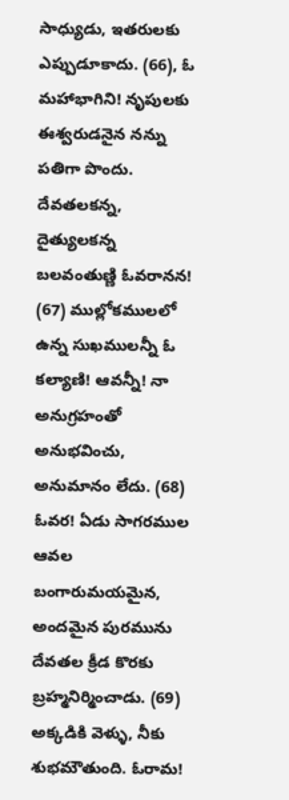సాధ్యుడు, ఇతరులకు ఎప్పుడూకాదు. (66), ఓ మహాభాగిని! నృపులకు ఈశ్వరుడనైన నన్ను పతిగా పొందు. దేవతలకన్న, దైత్యులకన్న బలవంతుణ్ణి ఓవరానన! (67) ముల్లోకములలో ఉన్న సుఖములన్నీ ఓ కల్యాణి! ఆవన్నీ! నా అనుగ్రహంతో అనుభవించు, అనుమానం లేదు. (68) ఓవర! ఏడు సాగరముల ఆవల బంగారుమయమైన, అందమైన పురమును దేవతల క్రీడ కొరకు బ్రహ్మనిర్మించాడు. (69) అక్కడికి వెళ్ళు, నీకు శుభమౌతుంది. ఓరామ!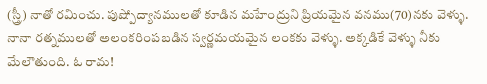(స్త్రీ) నాతో రమించు. పుష్పోద్యానములతో కూడిన మహేంద్రుని ప్రియమైన వనము(70)నకు వెళ్ళు. నానా రత్నములతో అలంకరింపబడిన స్వర్ణమయమైన లంకకు వెళ్ళు. అక్కడికే వెళ్ళు నీకు మేలౌతుంది. ఓ రామ!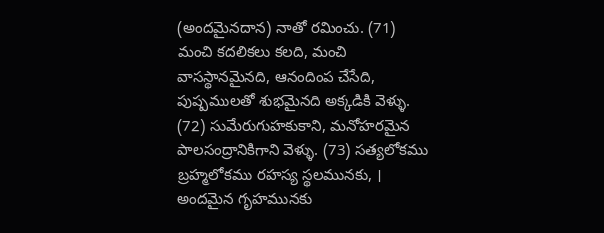(అందమైనదాన) నాతో రమించు. (71) మంచి కదలికలు కలది, మంచి వాసస్థానమైనది, ఆనందింప చేసేది, పుష్పములతో శుభమైనది అక్కడికి వెళ్ళు. (72) సుమేరుగుహకుకాని, మనోహరమైన పాలసంద్రానికిగాని వెళ్ళు. (73) సత్యలోకము బ్రహ్మలోకము రహస్య స్థలమునకు, । అందమైన గృహమునకు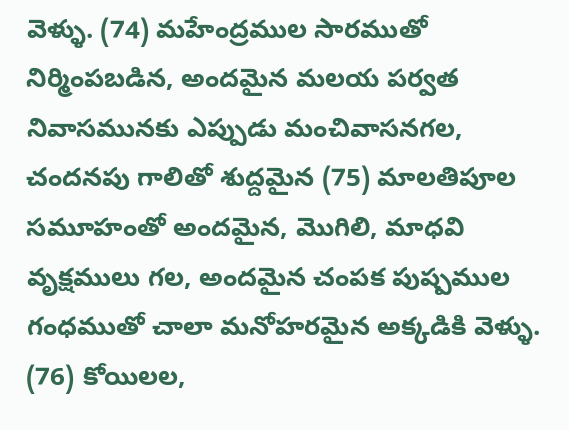వెళ్ళు. (74) మహేంద్రముల సారముతో నిర్మింపబడిన, అందమైన మలయ పర్వత నివాసమునకు ఎప్పుడు మంచివాసనగల, చందనపు గాలితో శుద్దమైన (75) మాలతిపూల సమూహంతో అందమైన, మొగిలి, మాధవి వృక్షములు గల, అందమైన చంపక పుష్పముల గంధముతో చాలా మనోహరమైన అక్కడికి వెళ్ళు. (76) కోయిలల,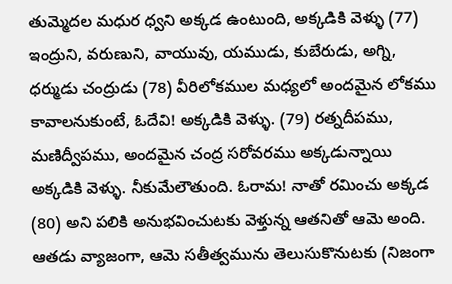తుమ్మెదల మధుర ధ్వని అక్కడ ఉంటుంది, అక్కడికి వెళ్ళు (77) ఇంద్రుని, వరుణుని, వాయువు, యముడు, కుబేరుడు, అగ్ని, ధర్ముడు చంద్రుడు (78) వీరిలోకముల మధ్యలో అందమైన లోకము కావాలనుకుంటే, ఓదేవి! అక్కడికి వెళ్ళు. (79) రత్నదీపము, మణిద్వీపము, అందమైన చంద్ర సరోవరము అక్కడున్నాయి అక్కడికి వెళ్ళు. నీకుమేలౌతుంది. ఓరామ! నాతో రమించు అక్కడ (80) అని పలికి అనుభవించుటకు వెళ్తున్న ఆతనితో ఆమె అంది. ఆతడు వ్యాజంగా, ఆమె సతీత్వమును తెలుసుకొనుటకు (నిజంగా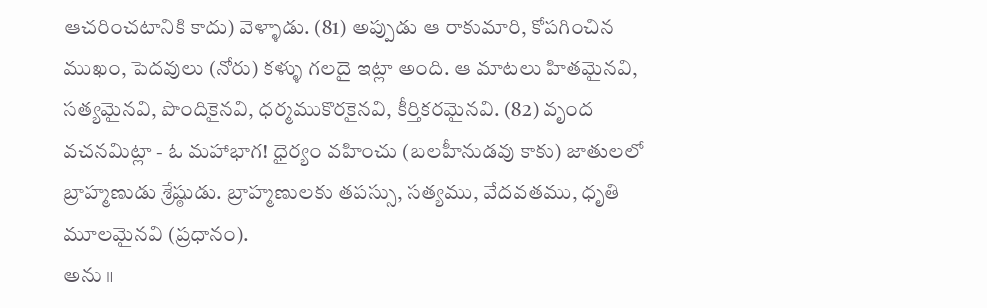ఆచరించటానికి కాదు) వెళ్ళాడు. (81) అప్పుడు ఆ రాకుమారి, కోపగించిన ముఖం, పెదవులు (నోరు) కళ్ళు గలదై ఇట్లా అంది. ఆ మాటలు హితమైనవి, సత్యమైనవి, పొందికైనవి, ధర్మముకొరకైనవి, కీర్తికరమైనవి. (82) వృంద వచనమిట్లా - ఓ మహాభాగ! ధైర్యం వహించు (బలహీనుడవు కాకు) జాతులలో బ్రాహ్మణుడు శ్రేష్ఠుడు. బ్రాహ్మణులకు తపస్సు, సత్యము, వేదవతము, ధృతి మూలమైనవి (ప్రధానం).
అను ॥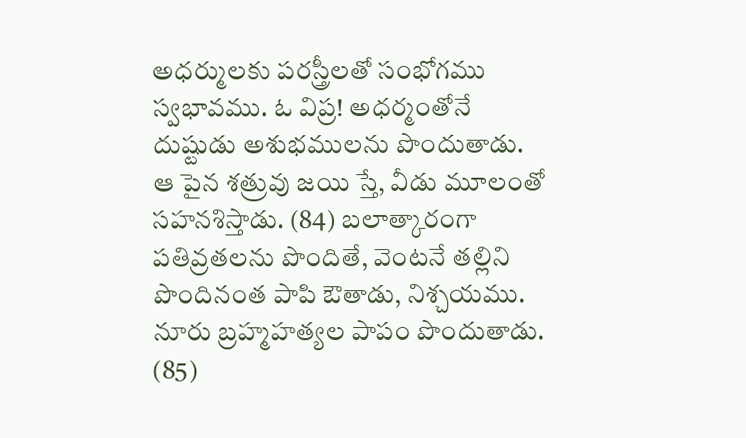అధర్ములకు పరస్త్రీలతో సంభోగము స్వభావము. ఓ విప్ర! అధర్మంతోనే దుష్టుడు అశుభములను పొందుతాడు. ఆ పైన శత్రువు జయి స్తే, వీడు మూలంతో సహనశిస్తాడు. (84) బలాత్కారంగా పతివ్రతలను పొందితే, వెంటనే తల్లిని పొందినంత పాపి ఔతాడు, నిశ్చయము. నూరు బ్రహ్మహత్యల పాపం పొందుతాడు. (85)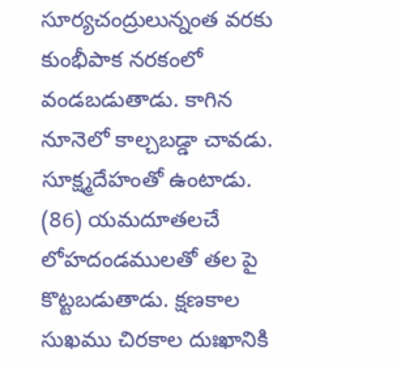సూర్యచంద్రులున్నంత వరకు కుంభీపాక నరకంలో వండబడుతాడు. కాగిన నూనెలో కాల్చబడ్డా చావడు. సూక్ష్మదేహంతో ఉంటాడు. (86) యమదూతలచే లోహదండములతో తల పై కొట్టబడుతాడు. క్షణకాల సుఖము చిరకాల దుఃఖానికి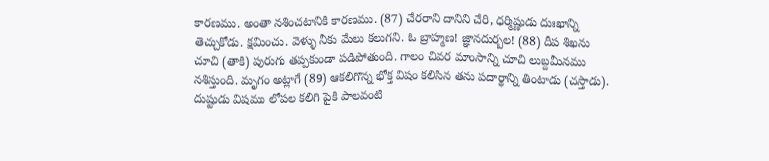కారణము. అంతా నశించటానికి కారణము. (87) చేరరాని దానిని చేరి, ధర్మిష్ణుడు దుఃఖాన్ని తెచ్చుకోడు. క్షమించు. వెళ్ళు నీకు మేలు కలుగని. ఓ బ్రాహ్మణ! జ్ఞానదుర్బల! (88) దీప శిఖను చూచి (తాకి) పురుగు తప్పకుండా పడిపోతుంది. గాలం చివర మాంసాన్ని చూచి లుబ్దమీనము నశిస్తుంది. మృగం అట్లాగే (89) ఆకలిగొన్న భోక్త విషం కలిసిన తను పదార్థాన్ని తింటాడు (చస్తాడు). దుష్టుడు విషము లోపల కలిగి పైకి పాలవంటి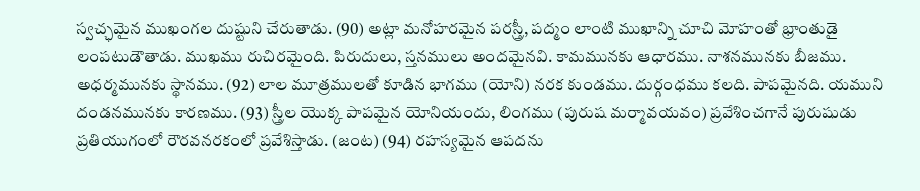స్వచ్ఛమైన ముఖంగల దుష్టుని చేరుతాడు. (90) అట్లా మనోహరమైన పరస్త్రీ, పద్మం లాంటి ముఖాన్ని చూచి మోహంతో భ్రాంతుడై లంపటుడౌతాడు. ముఖము రుచిరమైంది. పిరుదులు, స్తనములు అందమైనవి. కామమునకు ఆధారము. నాశనమునకు బీజము. అధర్మమునకు స్థానము. (92) లాల మూత్రములతో కూడిన భాగము (యోని) నరక కుండము. దుర్గంధము కలది. పాపమైనది. యముని దండనమునకు కారణము. (93) స్త్రీల యొక్క పాపమైన యోనియందు, లింగము (పురుష మర్మావయవం) ప్రవేశించగానే పురుషుడు ప్రతియుగంలో రౌరవనరకంలో ప్రవేశిస్తాడు. (జంట) (94) రహస్యమైన ఆపదను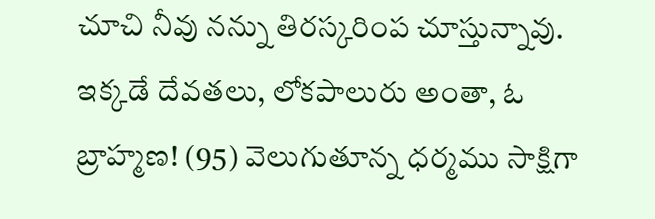చూచి నీవు నన్ను తిరస్కరింప చూస్తున్నావు. ఇక్కడే దేవతలు, లోకపాలురు అంతా, ఓ బ్రాహ్మణ! (95) వెలుగుతూన్న ధర్మము సాక్షిగా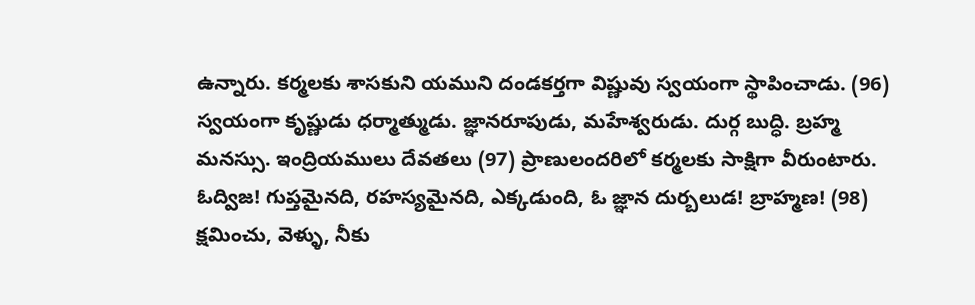ఉన్నారు. కర్మలకు శాసకుని యముని దండకర్తగా విష్ణువు స్వయంగా స్థాపించాడు. (96) స్వయంగా కృష్ణుడు ధర్మాత్ముడు. జ్ఞానరూపుడు, మహేశ్వరుడు. దుర్గ బుద్ధి. బ్రహ్మ మనస్సు. ఇంద్రియములు దేవతలు (97) ప్రాణులందరిలో కర్మలకు సాక్షిగా వీరుంటారు. ఓద్విజ! గుప్తమైనది, రహస్యమైనది, ఎక్కడుంది, ఓ జ్ఞాన దుర్బలుడ! బ్రాహ్మణ! (98) క్షమించు, వెళ్ళు, నీకు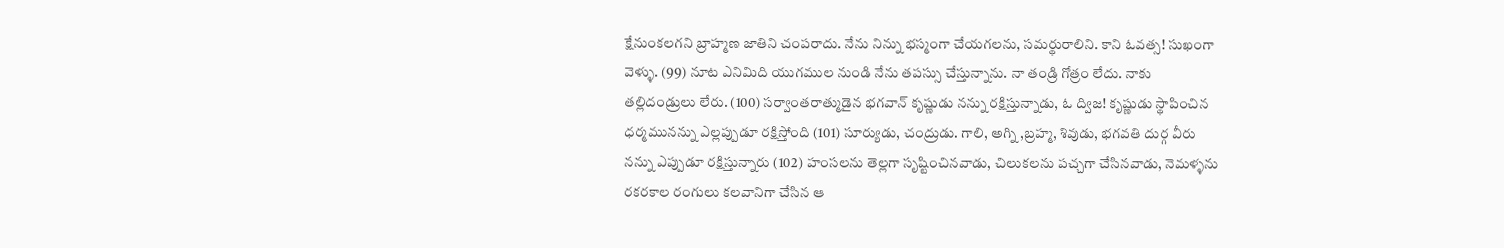క్షేనుంకలగని బ్రాహ్మణ జాతిని చంపరాదు. నేను నిన్ను భస్మంగా చేయగలను, సమర్థురాలిని. కాని ఓవత్స! సుఖంగా వెళ్ళు. (99) నూట ఎనిమిది యుగముల నుండి నేను తపస్సు చేస్తున్నాను. నా తండ్రి గోత్రం లేదు. నాకు తల్లిదండ్రులు లేరు. (100) సర్వాంతరాత్ముడైన భగవాన్ కృష్ణుడు నన్ను రక్షిస్తున్నాడు, ఓ ద్విజ! కృష్ణుడు స్థాపించిన ధర్మమునన్ను ఎల్లప్పుడూ రక్షిస్తోంది (101) సూర్యుడు, చంద్రుడు. గాలి, అగ్ని ,బ్రహ్మ, శివుడు, భగవతి దుర్గ వీరు నన్ను ఎప్పుడూ రక్షిస్తున్నారు (102) హంసలను తెల్లగా సృష్టించినవాడు, చిలుకలను పచ్చగా చేసినవాడు, నెమళ్ళను రకరకాల రంగులు కలవానిగా చేసిన ఆ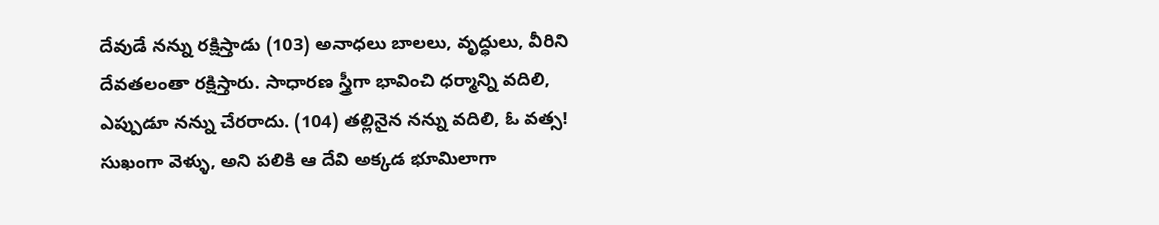దేవుడే నన్ను రక్షిస్తాడు (103) అనాధలు బాలలు, వృద్ధులు, వీరిని దేవతలంతా రక్షిస్తారు. సాధారణ స్త్రీగా భావించి ధర్మాన్ని వదిలి, ఎప్పుడూ నన్ను చేరరాదు. (104) తల్లినైన నన్ను వదిలి, ఓ వత్స! సుఖంగా వెళ్ళు, అని పలికి ఆ దేవి అక్కడ భూమిలాగా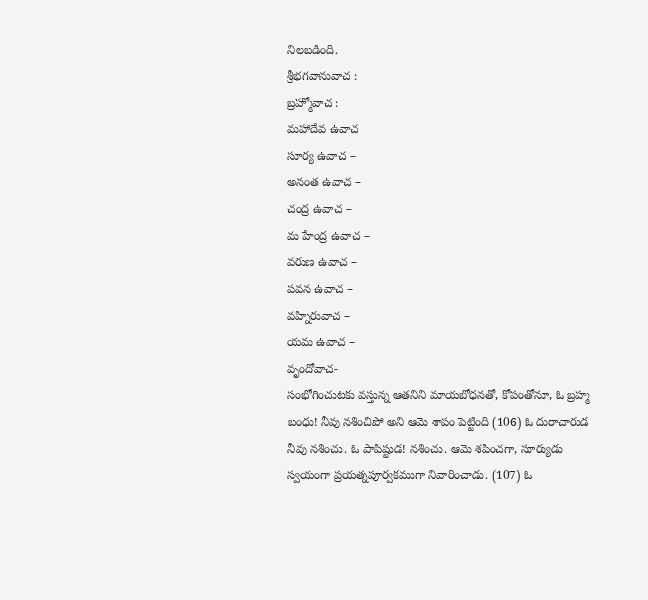నిలబడింది.
శ్రీభగవానువాచ :
బ్రహ్మోవాచ :
మహాదేవ ఉవాచ
సూర్య ఉవాచ –
అనంత ఉవాచ –
చంద్ర ఉవాచ –
మ హేంద్ర ఉవాచ –
వరుణ ఉవాచ –
పవన ఉవాచ –
వహ్నిరువాచ –
యమ ఉవాచ –
వృందోవాచ-
సంభోగించుటకు వస్తున్న ఆతనిని మాయబోధనతో, కోపంతోనూ, ఓ బ్రహ్మ బంధు! నీవు నశించిపో అని ఆమె శాపం పెట్టింది (106) ఓ దురాచారుడ నీవు నశించు. ఓ పాపిష్టుడ! నశించు. ఆమె శపించగా, సూర్యుడు స్వయంగా ప్రయత్నపూర్వకముగా నివారించాడు. (107) ఓ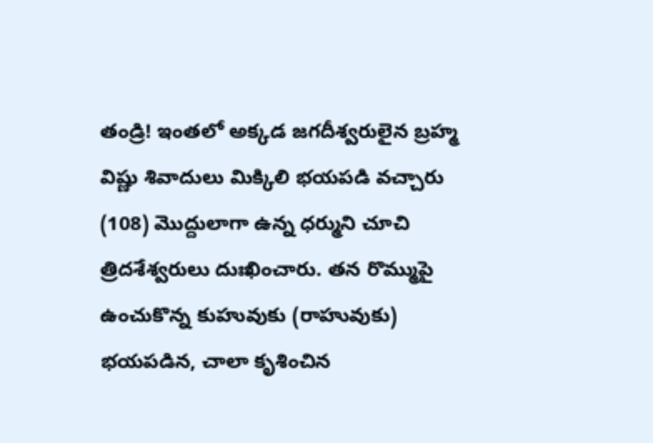తండ్రి! ఇంతలో అక్కడ జగదీశ్వరులైన బ్రహ్మ విష్ణు శివాదులు మిక్కిలి భయపడి వచ్చారు (108) మొద్దులాగా ఉన్న ధర్ముని చూచి త్రిదశేశ్వరులు దుఃఖించారు. తన రొమ్ముపై ఉంచుకొన్న కుహువుకు (రాహువుకు) భయపడిన, చాలా కృశించిన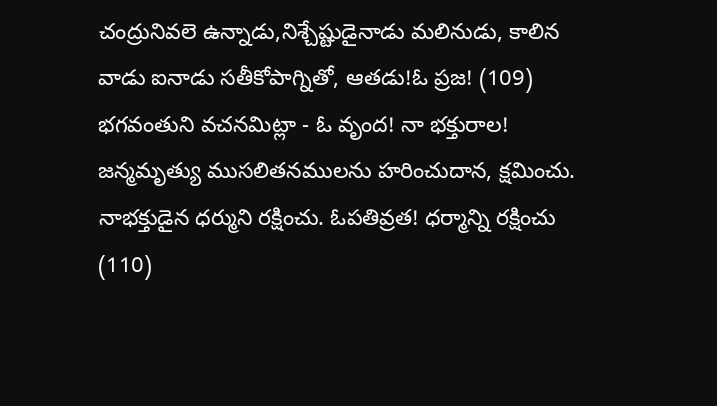చంద్రునివలె ఉన్నాడు,నిశ్చేష్టుడైనాడు మలినుడు, కాలిన వాడు ఐనాడు సతీకోపాగ్నితో, ఆతడు!ఓ ప్రజ! (109) భగవంతుని వచనమిట్లా - ఓ వృంద! నా భక్తురాల! జన్మమృత్యు ముసలితనములను హరించుదాన, క్షమించు. నాభక్తుడైన ధర్ముని రక్షించు. ఓపతివ్రత! ధర్మాన్ని రక్షించు (110)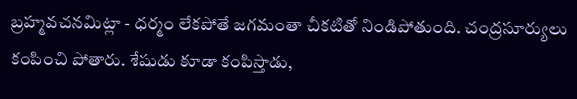బ్రహ్మవచనమిట్లా - ధర్మం లేకపోతే జగమంతా చీకటితో నిండిపోతుంది. చంద్రసూర్యులు కంపించి పోతారు. శేషుడు కూడా కంపిస్తాడు,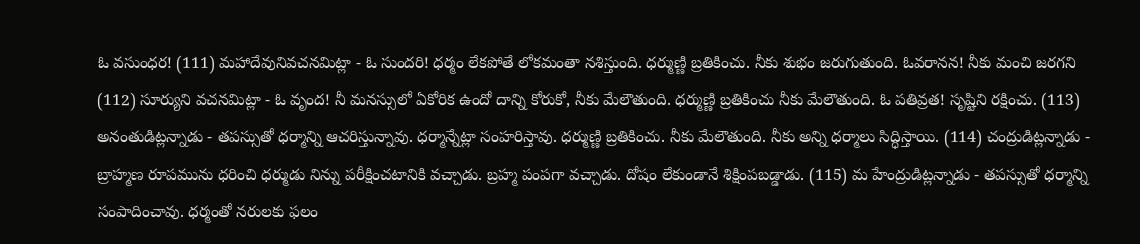ఓ వసుంధర! (111) మహాదేవునివచనమిట్లా - ఓ సుందరి! ధర్మం లేకపోతే లోకమంతా నశిస్తుంది. ధర్ముణ్ణి బ్రతికించు. నీకు శుభం జరుగుతుంది. ఓవరానన! నీకు మంచి జరగని (112) సూర్యుని వచనమిట్లా - ఓ వృంద! నీ మనస్సులో ఏకోరిక ఉందో దాన్ని కోరుకో, నీకు మేలౌతుంది. ధర్ముణ్ణి బ్రతికించు నీకు మేలౌతుంది. ఓ పతివ్రత! సృష్టిని రక్షించు. (113) అనంతుడిట్లన్నాడు - తపస్సుతో ధర్మాన్ని ఆచరిస్తున్నావు. ధర్మాన్నేట్లా సంహరిస్తావు. ధర్ముణ్ణి బ్రతికించు. నీకు మేలౌతుంది. నీకు అన్ని ధర్మాలు సిద్ధిస్తాయి. (114) చంద్రుడిట్లన్నాడు - బ్రాహ్మణ రూపమును ధరించి ధర్ముడు నిన్ను పరీక్షించటానికి వచ్చాడు. బ్రహ్మ పంపగా వచ్చాడు. దోషం లేకుండానే శిక్షింపబడ్డాడు. (115) మ హేంద్రుడిట్లన్నాడు - తపస్సుతో ధర్మాన్ని సంపాదించావు. ధర్మంతో నరులకు ఫలం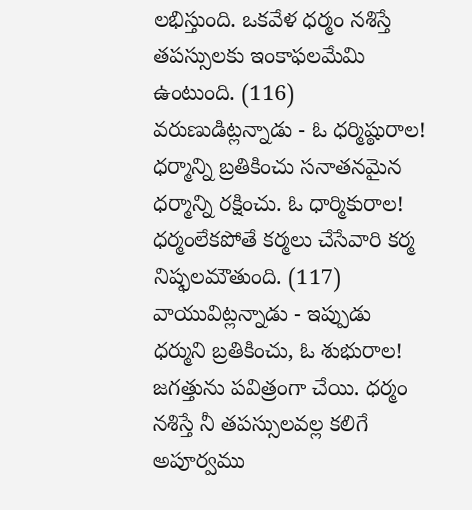లభిస్తుంది. ఒకవేళ ధర్మం నశిస్తే తపస్సులకు ఇంకాఫలమేమి ఉంటుంది. (116) వరుణుడిట్లన్నాడు - ఓ ధర్మిష్ఠురాల! ధర్మాన్ని బ్రతికించు సనాతనమైన ధర్మాన్ని రక్షించు. ఓ ధార్మికురాల! ధర్మంలేకపోతే కర్మలు చేసేవారి కర్మ నిష్ఫలమౌతుంది. (117) వాయువిట్లన్నాడు - ఇప్పుడు ధర్ముని బ్రతికించు, ఓ శుభురాల! జగత్తును పవిత్రంగా చేయి. ధర్మం నశిస్తే నీ తపస్సులవల్ల కలిగే అపూర్వము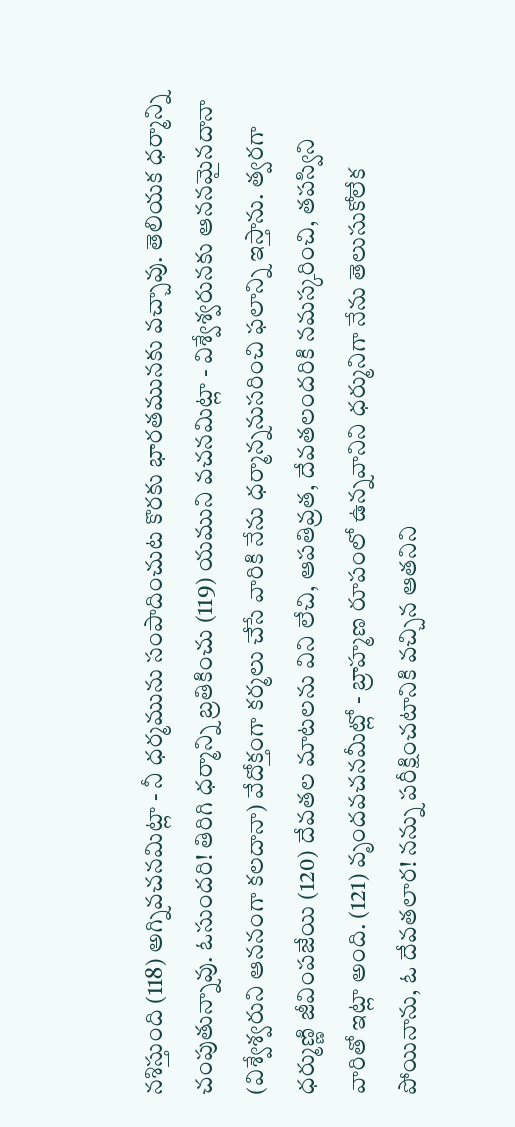నశిస్తుంది (118) అగ్నివచనమిట్లా - నీ ధర్మమును సంపాదించుట కొరకు భారతమునకు వచ్చావు. తెలియక ధర్మాన్ని చంపుతున్నావు. ఓసుందరి! తిరిగి ధర్మాన్ని బ్రతికించు (119) యముని వచనమిట్లా - విశ్వేశ్వరునకు ఆననమైనదానా (విశ్వేశ్వరుని ఆననంగా కలదానా) వేదోక్తంగా కర్మలు చేసే వారికి నేను ధర్మాన్ననుసరించి ఫలాన్ని ఇస్తాను. త్వరగా ధర్ముణ్ణి జీవింపజేయి (120) దేవతల మాటలను విని లేచి, ఆపతివ్రత, దేవతలందరికి నమస్కరించి, తపస్విని వారితో ఇట్లా అంది. (121) వృందవచనమీట్లో - బ్రాహ్మణ రూపంలో ఉన్నవానిని ధర్మునిగా నేను తెలుసుకోలేక పోయినాను, ఓ దేవతలార! నన్ను పరీక్షించటానికి వచ్చిన ఆతనిని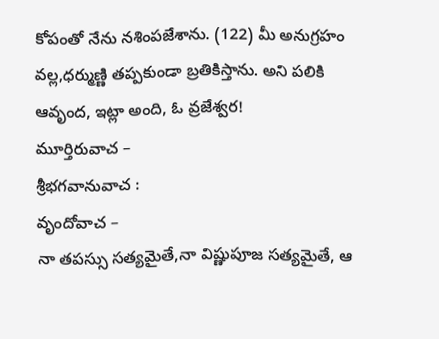కోపంతో నేను నశింపజేశాను. (122) మీ అనుగ్రహం వల్ల,ధర్ముణ్ణి తప్పకుండా బ్రతికిస్తాను. అని పలికి ఆవృంద, ఇట్లా అంది, ఓ వ్రజేశ్వర!
మూర్తిరువాచ –
శ్రీభగవానువాచ :
వృందోవాచ –
నా తపస్సు సత్యమైతే,నా విష్ణుపూజ సత్యమైతే, ఆ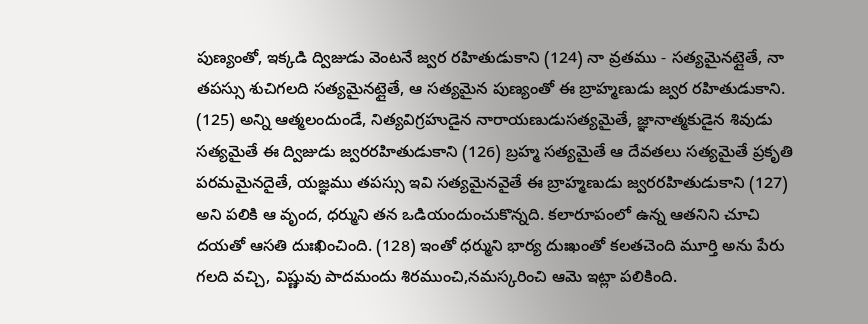పుణ్యంతో, ఇక్కడి ద్విజుడు వెంటనే జ్వర రహితుడుకాని (124) నా వ్రతము - సత్యమైనట్లైతే, నా తపస్సు శుచిగలది సత్యమైనట్లైతే, ఆ సత్యమైన పుణ్యంతో ఈ బ్రాహ్మణుడు జ్వర రహితుడుకాని. (125) అన్ని ఆత్మలందుండే, నిత్యవిగ్రహుడైన నారాయణుడుసత్యమైతే, జ్ఞానాత్మకుడైన శివుడు సత్యమైతే ఈ ద్విజుడు జ్వరరహితుడుకాని (126) బ్రహ్మ సత్యమైతే ఆ దేవతలు సత్యమైతే ప్రకృతి పరమమైనదైతే, యజ్ఞము తపస్సు ఇవి సత్యమైనవైతే ఈ బ్రాహ్మణుడు జ్వరరహితుడుకాని (127) అని పలికి ఆ వృంద, ధర్ముని తన ఒడియందుంచుకొన్నది. కలారూపంలో ఉన్న ఆతనిని చూచి దయతో ఆసతి దుఃఖించింది. (128) ఇంతో ధర్ముని భార్య దుఃఖంతో కలతచెంది మూర్తి అను పేరు గలది వచ్చి, విష్ణువు పాదమందు శిరముంచి,నమస్కరించి ఆమె ఇట్లా పలికింది.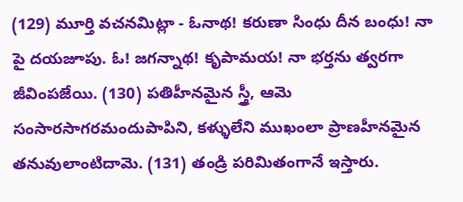(129) మూర్తి వచనమిట్లా - ఓనాథ! కరుణా సింధు దీన బంధు! నా పై దయజూపు. ఓ! జగన్నాథ! కృపామయ! నా భర్తను త్వరగా జీవింపజేయి. (130) పతిహీనమైన స్త్రీ, ఆమె సంసారసాగరమందుపాపిని, కళ్ళులేని ముఖంలా ప్రాణహీనమైన తనువులాంటిదామె. (131) తండ్రి పరిమితంగానే ఇస్తారు.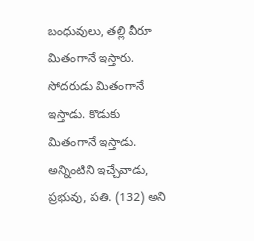బంధువులు, తల్లి వీరూ మితంగానే ఇస్తారు. సోదరుడు మితంగానే ఇస్తాడు. కొడుకు మితంగానే ఇస్తాడు. అన్నింటిని ఇచ్చేవాడు, ప్రభువు, పతి. (132) అని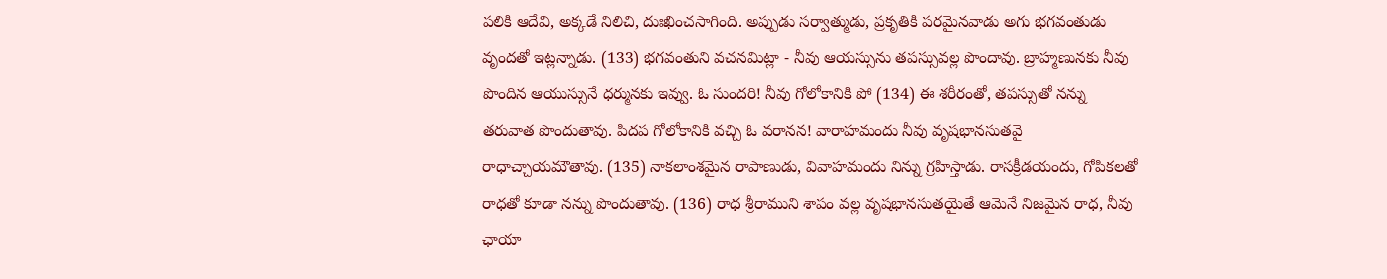పలికి ఆదేవి, అక్కడే నిలిచి, దుఃఖించసాగింది. అప్పుడు సర్వాత్ముడు, ప్రకృతికి పరమైనవాడు అగు భగవంతుడు వృందతో ఇట్లన్నాడు. (133) భగవంతుని వచనమిట్లా - నీవు ఆయస్సును తపస్సువల్ల పొందావు. బ్రాహ్మణునకు నీవు పొందిన ఆయుస్సునే ధర్మునకు ఇవ్వు. ఓ సుందరి! నీవు గోలోకానికి పో (134) ఈ శరీరంతో, తపస్సుతో నన్ను తరువాత పొందుతావు. పిదప గోలోకానికి వచ్చి ఓ వరానన! వారాహమందు నీవు వృషభానసుతవై రాధాచ్చాయమౌతావు. (135) నాకలాంశమైన రాపాణుడు, వివాహమందు నిన్ను గ్రహిస్తాడు. రాసక్రీడయందు, గోపికలతో రాధతో కూడా నన్ను పొందుతావు. (136) రాధ శ్రీరాముని శాపం వల్ల వృషభానసుతయైతే ఆమెనే నిజమైన రాధ, నీవు ఛాయా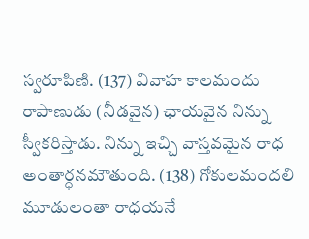స్వరూపిణి. (137) వివాహ కాలమందు రాపాణుడు (నీడవైన) ఛాయవైన నిన్ను స్వీకరిస్తాడు. నిన్ను ఇచ్చి వాస్తవమైన రాధ అంతార్ధనమౌతుంది. (138) గోకులమందలి మూడులంతా రాధయనే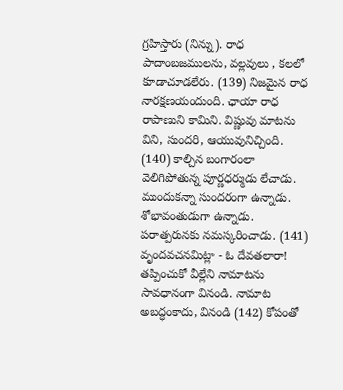గ్రహిస్తారు (నిన్ను). రాధ పాదాంబజములను, వల్లవులు , కలలో కూడాచూడలేరు. (139) నిజమైన రాధ నారక్షణయందుంది. ఛాయా రాధ రాపాణుని కామిని. విష్ణువు మాటను విని, సుందరి, ఆయువునిచ్చింది. (140) కాల్చిన బంగారంలా వెలిగిపోతున్న పూర్ణధర్ముడు లేచాడు. ముందుకన్నా సుందరంగా ఉన్నాడు. శోభావంతుడుగా ఉన్నాడు. పరాత్పరునకు నమస్కరించాడు. (141) వృందవచనమిట్లా - ఓ దేవతలారా! తప్పించుకో వీల్లేని నామాటను సావధానంగా వినండి. నామాట అబద్ధంకాదు, వినండి (142) కోపంతో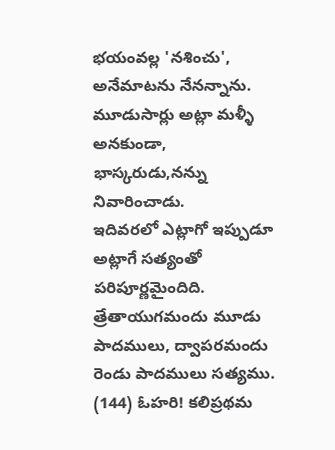భయంవల్ల 'నశించు', అనేమాటను నేనన్నాను. మూడుసార్లు అట్లా మళ్ళీ అనకుండా, భాస్కరుడు,నన్ను నివారించాడు.
ఇదివరలో ఎట్లాగో ఇప్పుడూ అట్లాగే సత్యంతో పరిపూర్ణమైందిది. త్రేతాయుగమందు మూడు పాదములు, ద్వాపరమందు రెండు పాదములు సత్యము. (144) ఓహరి! కలిప్రథమ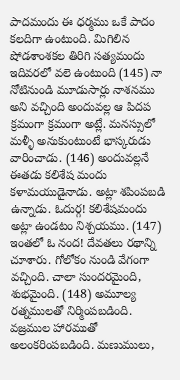పాదమందు ఈ ధర్మము ఒకే పాదం కలదిగా ఉంటుంది. మిగిలిన షోడశాంశకల తిరిగి సత్యమందు ఇదివరలో వలె ఉంటుంది (145) నా నోటినుండి మూడుసార్లు నాశనము అని వచ్చింది అందువల్ల ఆ పిదప క్రమంగా క్రమంగా అట్లే. మనస్సులో మళ్ళీ అనుకుంటుంటే భాస్కరుడు వారించాడు. (146) అందువల్లనే ఈతడు కలిశేష మందు కళామయుడైనాడు. అట్లా శపింపబడి ఉన్నాడు. ఓదుర్గ! కలిశేషమందు అట్లా ఉండటం నిశ్చయము. (147) ఇంతలో ఓ నంద! దేవతలు రథాన్ని చూశారు. గోలోకం నుండి వేగంగా వచ్చింది. చాలా సుందరమైంది, శుభమైంది. (148) అమూల్య రత్నములతో నిర్మింపబడింది. వజ్రముల హారముతో అలంకరింపబడింది. మణుములు,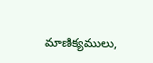మాణిక్యములు,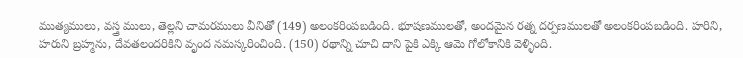ముత్యములు, వస్త్ర ములు, తెల్లని చామరములు వీనితో (149) అలంకరింపబడింది. భూషణములతో, అందమైన రత్న దర్పణములతో అలంకరింపబడింది. హరిని, హరుని బ్రహ్మను, దేవతలందరికిని వృంద నమస్కరించింది. (150) రథాన్ని చూచి దాని పైకి ఎక్కి ఆమె గోలోకానికి వెళ్ళింది.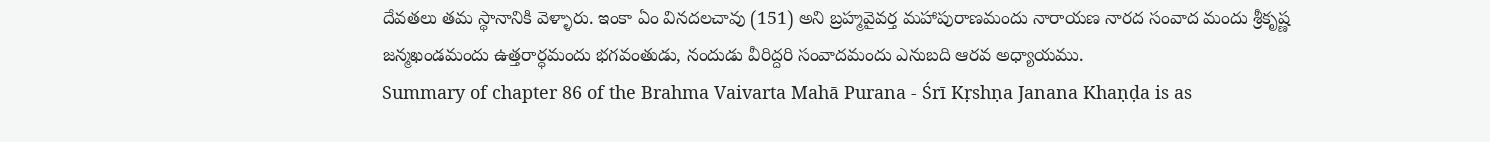దేవతలు తమ స్థానానికి వెళ్ళారు. ఇంకా ఏం వినదలచావు (151) అని బ్రహ్మవైవర్త మహాపురాణమందు నారాయణ నారద సంవాద మందు శ్రీకృష్ణ జన్మఖండమందు ఉత్తరార్ధమందు భగవంతుడు, నందుడు వీరిద్దరి సంవాదమందు ఎనుబది ఆరవ అధ్యాయము.
Summary of chapter 86 of the Brahma Vaivarta Mahā Purana - Śrī Kṛshṇa Janana Khaṇḍa is as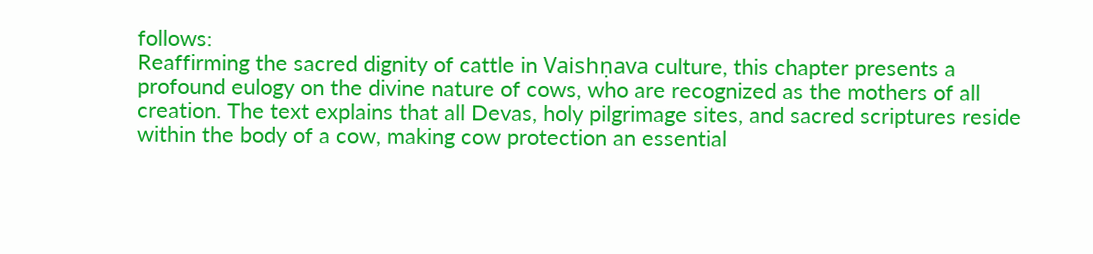follows:
Reaffirming the sacred dignity of cattle in Vaishṇava culture, this chapter presents a profound eulogy on the divine nature of cows, who are recognized as the mothers of all creation. The text explains that all Devas, holy pilgrimage sites, and sacred scriptures reside within the body of a cow, making cow protection an essential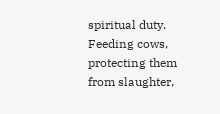spiritual duty. Feeding cows, protecting them from slaughter,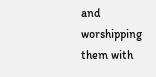and worshipping them with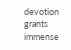devotion grants immense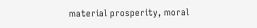material prosperity, moral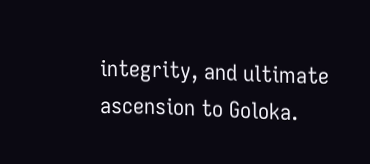integrity, and ultimate ascension to Goloka.